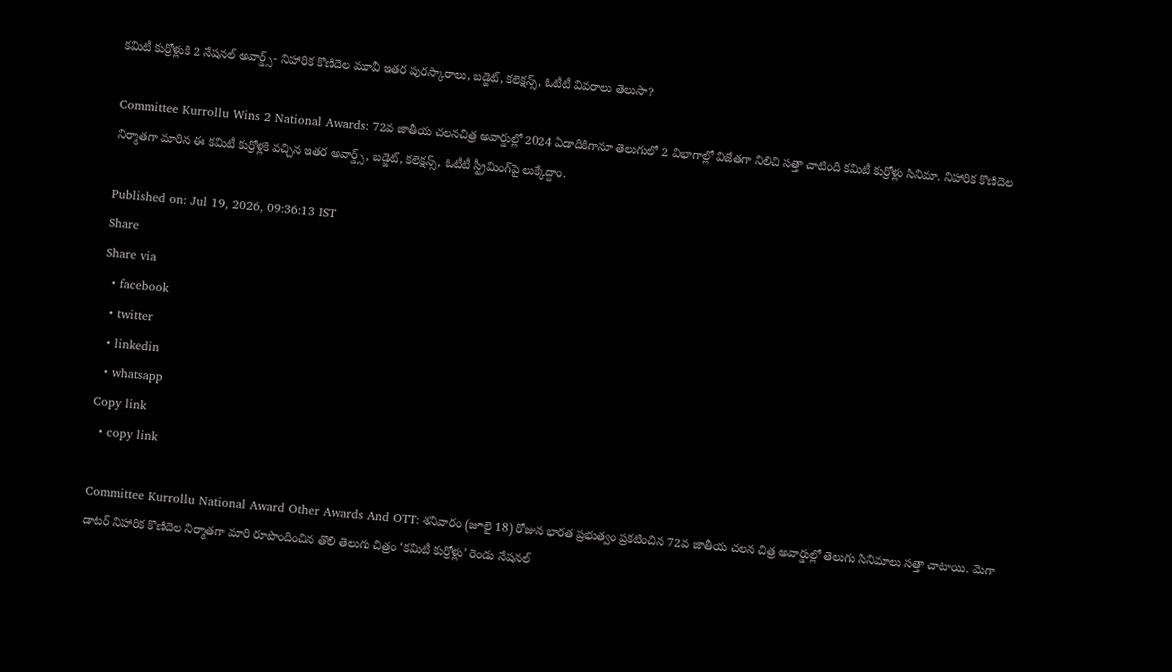కమిటీ కుర్రోళ్లుకి 2 నేషనల్ అవార్డ్స్- నిహారిక కొణిదెల మూవీ ఇతర పురస్కారాలు, బడ్జెట్, కలెక్షన్స్, ఓటీటీ వివరాలు తెలుసా?

Committee Kurrollu Wins 2 National Awards: 72వ జాతీయ చ‌ల‌నచిత్ర అవార్డుల్లో 2024 ఏడాదికిగానూ తెలుగులో 2 విభాగాల్లో విజేత‌గా నిలిచి స‌త్తా చాటింది కమిటీ కుర్రోళ్లు సినిమా. నిహారిక కొణిదెల నిర్మాతగా మారిన ఈ కమిటీ కుర్రోళ్లకి వచ్చిన ఇతర అవార్డ్స్, బడ్జెట్, కలెక్షన్స్, ఓటీటీ స్ట్రీమింగ్‌పై లుక్కేద్దాం.

Published on: Jul 19, 2026, 09:36:13 IST
Share
Share via
  • facebook
  • twitter
  • linkedin
  • whatsapp
Copy link
  • copy link

Committee Kurrollu National Award Other Awards And OTT: శ‌నివారం (జూలై 18) రోజున భార‌త ప్ర‌భుత్వం ప్ర‌క‌టించిన 72వ జాతీయ చ‌ల‌న చిత్ర అవార్డుల్లో తెలుగు సినిమాలు సత్తా చాటాయి. మెగా డాట‌ర్ నిహారిక కొణిదెల‌ నిర్మాత‌గా మారి రూపొందించిన తొలి తెలుగు చిత్రం ‘క‌మిటీ కుర్రోళ్లు’ రెండు నేషనల్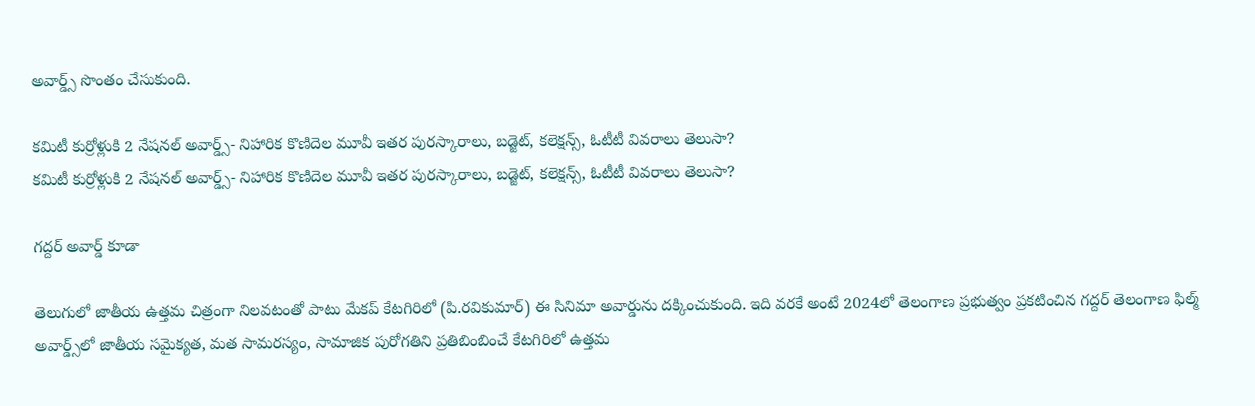అవార్డ్స్ సొంతం చేసుకుంది.

కమిటీ కుర్రోళ్లుకి 2 నేషనల్ అవార్డ్స్- నిహారిక కొణిదెల మూవీ ఇతర పురస్కారాలు, బడ్జెట్, కలెక్షన్స్, ఓటీటీ వివరాలు తెలుసా?
కమిటీ కుర్రోళ్లుకి 2 నేషనల్ అవార్డ్స్- నిహారిక కొణిదెల మూవీ ఇతర పురస్కారాలు, బడ్జెట్, కలెక్షన్స్, ఓటీటీ వివరాలు తెలుసా?

గద్దర్ అవార్డ్ కూడా

తెలుగులో జాతీయ ఉత్త‌మ చిత్రంగా నిల‌వ‌టంతో పాటు మేక‌ప్ కేట‌గిరిలో (పి.ర‌వికుమార్‌) ఈ సినిమా అవార్డును ద‌క్కించుకుంది. ఇది వ‌ర‌కే అంటే 2024లో తెలంగాణ ప్ర‌భుత్వం ప్ర‌క‌టించిన గ‌ద్ద‌ర్ తెలంగాణ ఫిల్మ్ అవార్డ్స్‌లో జాతీయ సమైక్యత, మత సామరస్యం, సామాజిక పురోగతిని ప్రతిబింబించే కేట‌గిరిలో ఉత్త‌మ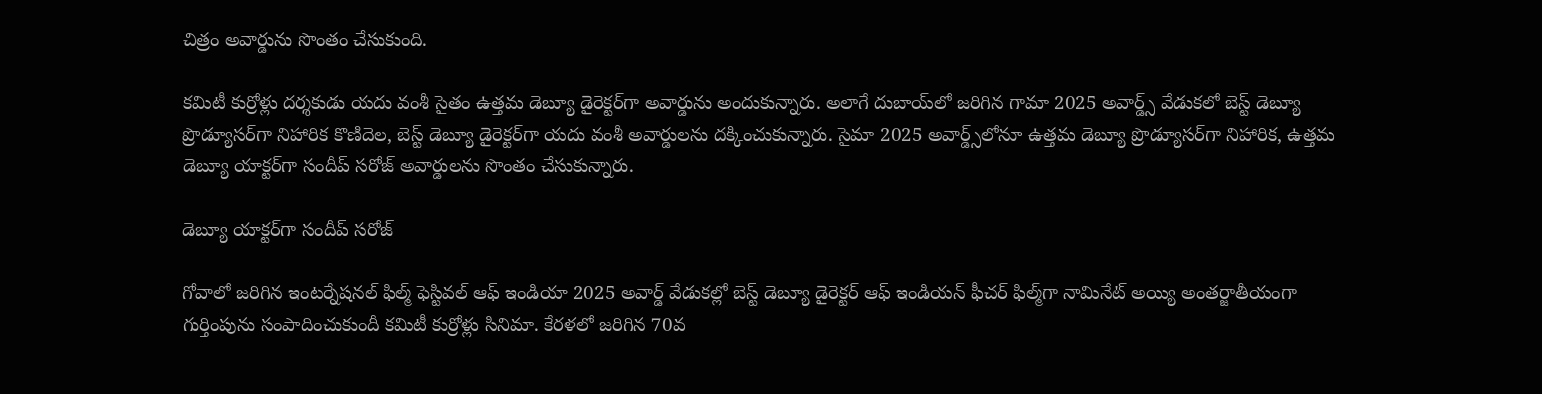చిత్రం అవార్డును సొంతం చేసుకుంది.

కమిటీ కుర్రోళ్లు ద‌ర్శ‌కుడు య‌దు వంశీ సైతం ఉత్త‌మ డెబ్యూ డైరెక్ట‌ర్‌గా అవార్డును అందుకున్నారు. అలాగే దుబాయ్‌లో జ‌రిగిన గామా 2025 అవార్డ్స్ వేడుక‌లో బెస్ట్ డెబ్యూ ప్రొడ్యూస‌ర్‌గా నిహారిక కొణిదెల‌, బెస్ట్ డెబ్యూ డైరెక్ట‌ర్‌గా య‌దు వంశీ అవార్డుల‌ను ద‌క్కించుకున్నారు. సైమా 2025 అవార్డ్స్‌లోనూ ఉత్త‌మ డెబ్యూ ప్రొడ్యూస‌ర్‌గా నిహారిక‌, ఉత్త‌మ డెబ్యూ యాక్ట‌ర్‌గా సందీప్ స‌రోజ్ అవార్డుల‌ను సొంతం చేసుకున్నారు.

డెబ్యూ యాక్టర్‌గా సందీప్ సరోజ్

గోవాలో జ‌రిగిన ఇంట‌ర్నేష‌న‌ల్ ఫిల్మ్ ఫెస్టివ‌ల్ ఆఫ్ ఇండియా 2025 అవార్డ్ వేడుక‌ల్లో బెస్ట్ డెబ్యూ డైరెక్ట‌ర్ ఆఫ్ ఇండియ‌న్ ఫీచ‌ర్ ఫిల్మ్‌గా నామినేట్ అయ్యి అంత‌ర్జాతీయంగా గుర్తింపును సంపాదించుకుందీ క‌మిటీ కుర్రోళ్లు సినిమా. కేర‌ళ‌లో జ‌రిగిన 70వ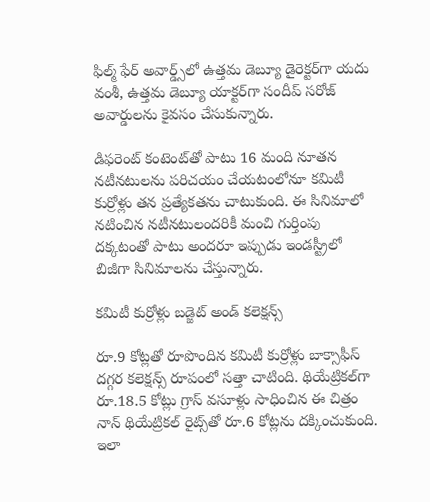ఫిల్మ్ ఫేర్ అవార్డ్స్‌లో ఉత్త‌మ డెబ్యూ డైరెక్ట‌ర్‌గా య‌దు వంశీ, ఉత్త‌మ డెబ్యూ యాక్ట‌ర్‌గా సందీప్ స‌రోజ్ అవార్డుల‌ను కైవసం చేసుకున్నారు.

డిఫ‌రెంట్ కంటెంట్‌తో పాటు 16 మంది నూత‌న న‌టీన‌టుల‌ను ప‌రిచ‌యం చేయ‌టంలోనూ కమిటీ కుర్రోళ్లు త‌న ప్ర‌త్యేక‌త‌ను చాటుకుంది. ఈ సినిమాలో న‌టించిన న‌టీన‌టులంద‌రికీ మంచి గుర్తింపు ద‌క్క‌టంతో పాటు అంద‌రూ ఇప్పుడు ఇండ‌స్ట్రీలో బిజీగా సినిమాల‌ను చేస్తున్నారు.

కమిటీ కుర్రోళ్లు బడ్జెట్ అండ్ కలెక్షన్స్

రూ.9 కోట్ల‌తో రూపొందిన క‌మిటీ కుర్రోళ్లు బాక్సాఫీస్ ద‌గ్గ‌ర క‌లెక్ష‌న్స్ రూపంలో స‌త్తా చాటింది. థియేట్రిక‌ల్‌గా రూ.18.5 కోట్లు గ్రాస్ వసూళ్లు సాధించిన ఈ చిత్రం నాన్ థియేట్రిక‌ల్ రైట్స్‌తో రూ.6 కోట్ల‌ను ద‌క్కించుకుంది. ఇలా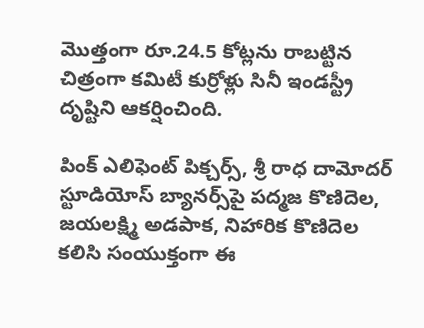మొత్తంగా రూ.24.5 కోట్ల‌ను రాబ‌ట్టిన చిత్రంగా కమిటీ కుర్రోళ్లు సినీ ఇండ‌స్ట్రీ దృష్టిని ఆక‌ర్షించింది.

పింక్ ఎలిఫెంట్ పిక్చ‌ర్స్‌, శ్రీ రాధ దామోద‌ర్ స్టూడియోస్ బ్యాన‌ర్స్‌పై ప‌ద్మ‌జ కొణిదెల‌, జ‌య‌ల‌క్ష్మి అడ‌పాక, నిహారిక కొణిదెల కలిసి సంయుక్తంగా ఈ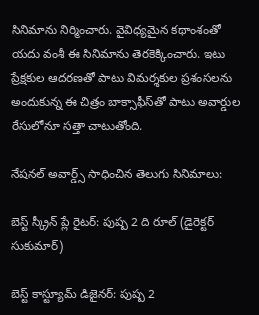సినిమాను నిర్మించారు. వైవిధ్య‌మైన క‌థాంశంతో య‌దు వంశీ ఈ సినిమాను తెర‌కెక్కించారు. ఇటు ప్రేక్ష‌కుల ఆద‌ర‌ణ‌తో పాటు విమ‌ర్శ‌కుల ప్ర‌శంస‌లను అందుకున్న ఈ చిత్రం బాక్సాఫీస్‌తో పాటు అవార్డుల రేసులోనూ స‌త్తా చాటుతోంది.

నేషనల్ అవార్డ్స్ సాధించిన తెలుగు సినిమాలు:

బెస్ట్ స్క్రీన్ ప్లే రైటర్: పుష్ప 2 ది రూల్ (డైరెక్టర్ సుకుమార్)

బెస్ట్ కాస్ట్యూమ్ డిజైనర్: పుష్ప 2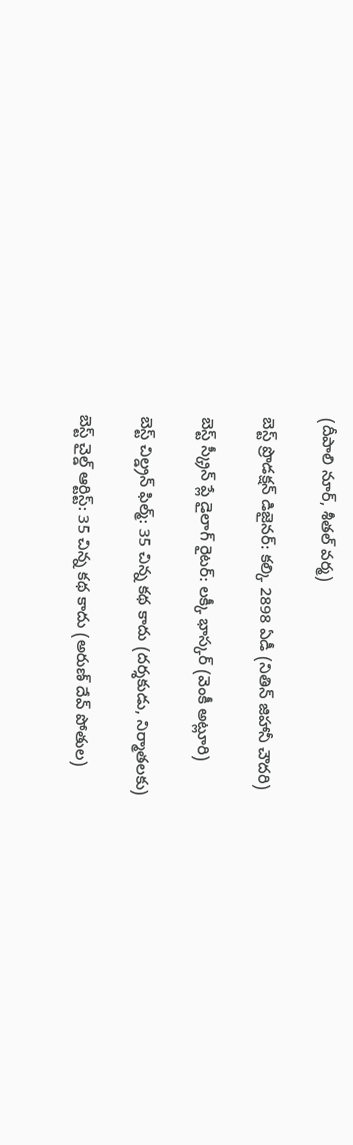(దీపాలి నూర్, శీతల్ వర్మ)

బెస్ట్ ప్రొడక్షన్ డిజైనర్: కల్కి 2898 ఏడీ (నితిన్ జిహానీ చౌదరి)

బెస్ట్ స్క్రీన్ ప్లే డైలాగ్ రైటర్: లక్కీ భాస్కర్ (వెంకీ అట్లూరి)

బెస్ట్ చిల్డ్రన్ ఫిల్మ్: 35 చిన్న కథ కాదు (దర్శకుడు, నిర్మాతలకు)

బెస్ట్ చైల్డ్ ఆర్టిస్ట్: 35 చిన్న కథ కాదు (అరుణ్ దేవ్ పోతుల)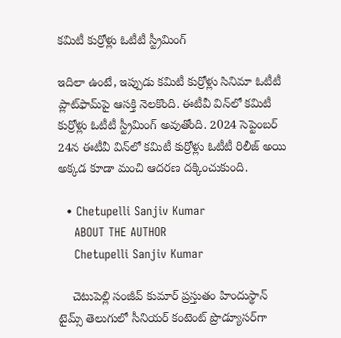కమిటీ కుర్రోళ్లు ఓటీటీ స్ట్రీమింగ్

ఇదిలా ఉంటే, ఇప్పుడు కమిటీ కుర్రోళ్లు సినిమా ఓటీటీ ప్లాట్‌ఫామ్‌పై ఆసక్తి నెలకొంది. ఈటీవీ విన్‌లో కమిటీ కుర్రోళ్లు ఓటీటీ స్ట్రీమింగ్ అవుతోంది. 2024 సెప్టెంబర్ 24న ఈటీవీ విన్‌లో కమిటీ కుర్రోళ్లు ఓటీటీ రిలీజ్ అయి అక్కడ కూడా మంచి ఆదరణ దక్కించుకుంది.

  • Chetupelli Sanjiv Kumar
    ABOUT THE AUTHOR
    Chetupelli Sanjiv Kumar

    చెటుపెల్లి సంజీవ్ కుమార్ ప్రస్తుతం హిందుస్థాన్ టైమ్స్ తెలుగులో సీనియర్ కంటెంట్ ప్రొడ్యూసర్‌గా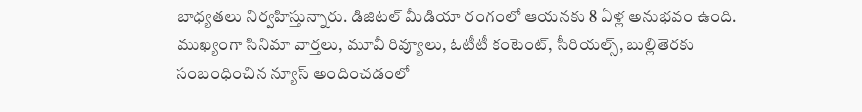బాధ్యతలు నిర్వహిస్తున్నారు. డిజిటల్ మీడియా రంగంలో ఆయనకు 8 ఏళ్ల అనుభవం ఉంది. ముఖ్యంగా సినిమా వార్తలు, మూవీ రివ్యూలు, ఓటీటీ కంటెంట్, సీరియల్స్, బుల్లితెరకు సంబంధించిన న్యూస్ అందించడంలో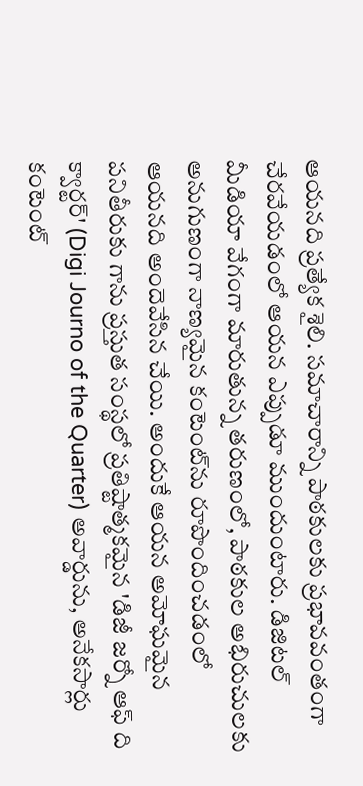ఆయనది ప్రత్యేక శైలి. సమాచారాన్ని పాఠకులకు ప్రభావవంతంగా చేరవేయడంలో ఆయన ఎప్పుడూ ముందుంటారు. డిజిటల్ మీడియా వేగంగా మారుతున్న తరుణంలో, పాఠకుల అభిరుచులకు అనుగుణంగా నాణ్యమైన కంటెంట్‌ను రూపొందించడంలో ఆయనది అందెవేసిన చేయి. అందుకే ఆయన అమోఘమైన పనితీరుకు గాను ప్రస్తుత సంస్థలో ప్రతిష్టాత్మకమైన 'డిజీ జర్నో ఆఫ్ ది క్వార్టర్' (Digi Journo of the Quarter) అవార్డును, అనేకసార్లు కంటెంట్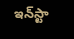ఇన్‌స్టా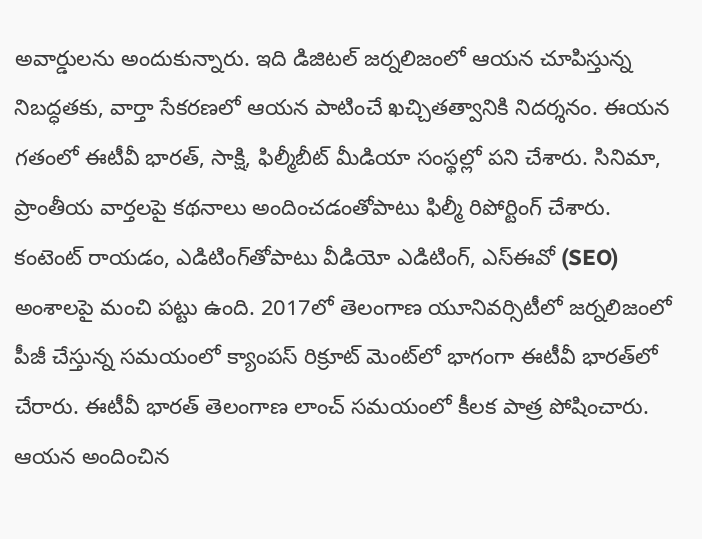అవార్డులను అందుకున్నారు. ఇది డిజిటల్ జర్నలిజంలో ఆయన చూపిస్తున్న నిబద్ధతకు, వార్తా సేకరణలో ఆయన పాటించే ఖచ్చితత్వానికి నిదర్శనం. ఈయన గతంలో ఈటీవీ భారత్, సాక్షి, ఫిల్మీబీట్ మీడియా సంస్థల్లో పని చేశారు. సినిమా, ప్రాంతీయ వార్తలపై కథనాలు అందించడంతోపాటు ఫిల్మీ రిపోర్టింగ్ చేశారు. కంటెంట్ రాయడం, ఎడిటింగ్‌తోపాటు వీడియో ఎడిటింగ్, ఎస్‌ఈవో (SEO) అంశాలపై మంచి పట్టు ఉంది. 2017లో తెలంగాణ యూనివర్సిటీలో జర్నలిజంలో పీజీ చేస్తున్న సమయంలో క్యాంపస్ రిక్రూట్ మెంట్‌లో భాగంగా ఈటీవీ భారత్‌లో చేరారు. ఈటీవీ భారత్ తెలంగాణ లాంచ్ సమయంలో కీలక పాత్ర పోషించారు. ఆయన అందించిన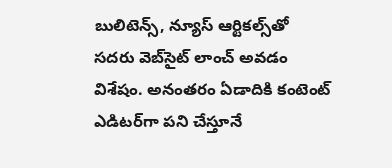బులిటెన్స్, న్యూస్ ఆర్టికల్స్‌తో సదరు వెబ్‌సైట్ లాంచ్ అవడం విశేషం. అనంతరం ఏడాదికి కంటెంట్ ఎడిటర్‌గా పని చేస్తూనే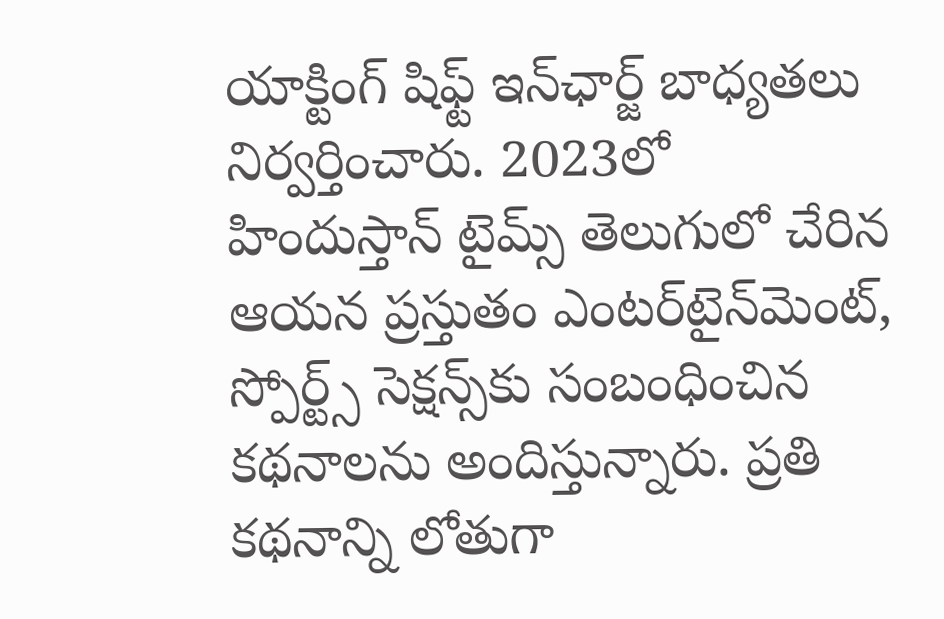యాక్టింగ్ షిఫ్ట్ ఇన్‌ఛార్జ్ బాధ్యతలు నిర్వర్తించారు. 2023లో హిందుస్తాన్ టైమ్స్ తెలుగులో చేరిన ఆయన ప్రస్తుతం ఎంటర్‌టైన్‌మెంట్, స్పోర్ట్స్ సెక్షన్స్‌కు సంబంధించిన కథనాలను అందిస్తున్నారు. ప్రతి కథనాన్ని లోతుగా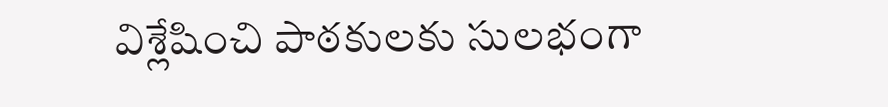విశ్లేషించి పాఠకులకు సులభంగా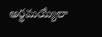అర్థమయ్యేలా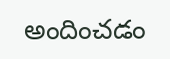అందించడం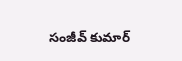సంజీవ్ కుమార్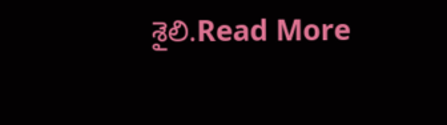శైలి.Read More